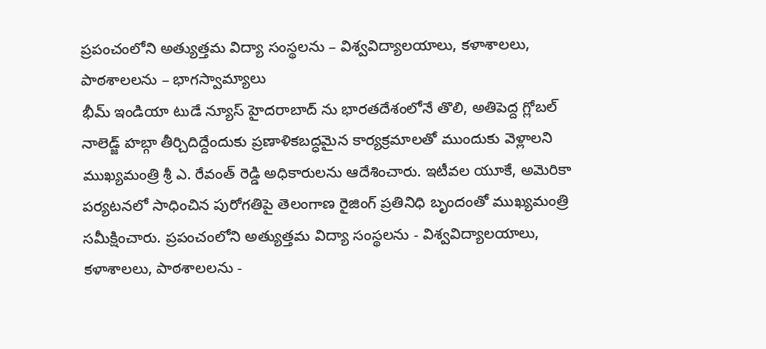ప్రపంచంలోని అత్యుత్తమ విద్యా సంస్థలను – విశ్వవిద్యాలయాలు, కళాశాలలు, పాఠశాలలను – భాగస్వామ్యాలు
భీమ్ ఇండియా టుడే న్యూస్ హైదరాబాద్ ను భారతదేశంలోనే తొలి, అతిపెద్ద గ్లోబల్ నాలెడ్జ్ హబ్గా తీర్చిదిద్దేందుకు ప్రణాళికబద్ధమైన కార్యక్రమాలతో ముందుకు వెళ్లాలని ముఖ్యమంత్రి శ్రీ ఎ. రేవంత్ రెడ్డి అధికారులను ఆదేశించారు. ఇటీవల యూకే, అమెరికా పర్యటనలో సాధించిన పురోగతిపై తెలంగాణ రైజింగ్ ప్రతినిధి బృందంతో ముఖ్యమంత్రి సమీక్షించారు. ప్రపంచంలోని అత్యుత్తమ విద్యా సంస్థలను - విశ్వవిద్యాలయాలు, కళాశాలలు, పాఠశాలలను -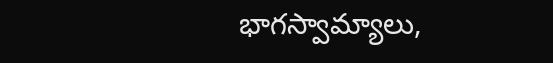భాగస్వామ్యాలు,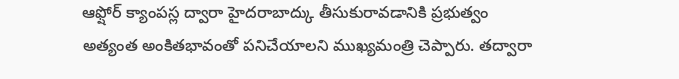ఆఫ్షోర్ క్యాంపస్ల ద్వారా హైదరాబాద్కు తీసుకురావడానికి ప్రభుత్వం అత్యంత అంకితభావంతో పనిచేయాలని ముఖ్యమంత్రి చెప్పారు. తద్వారా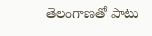తెలంగాణతో పాటు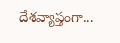దేశవ్యాప్తంగా...